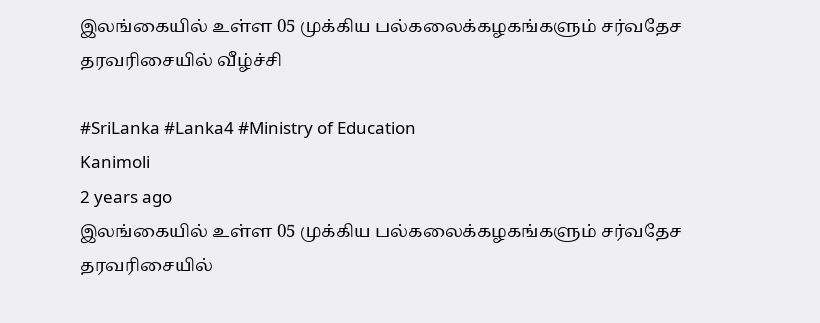இலங்கையில் உள்ள 05 முக்கிய பல்கலைக்கழகங்களும் சர்வதேச தரவரிசையில் வீழ்ச்சி

#SriLanka #Lanka4 #Ministry of Education
Kanimoli
2 years ago
இலங்கையில் உள்ள 05 முக்கிய பல்கலைக்கழகங்களும் சர்வதேச தரவரிசையில்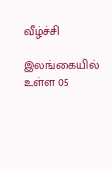வீழ்ச்சி

இலங்கையில் உள்ள 05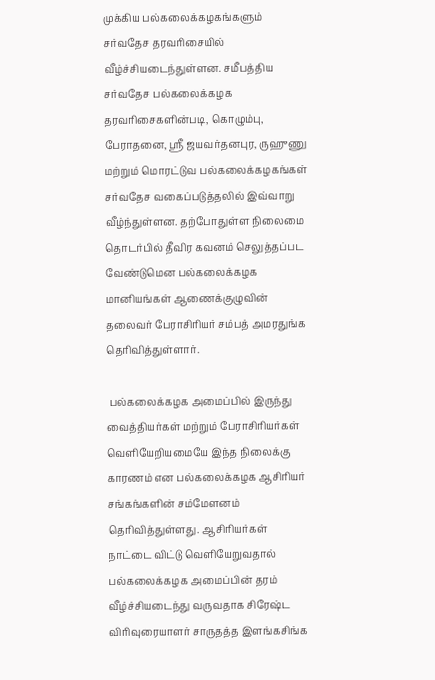முக்கிய பல்கலைக்கழகங்களும் சர்வதேச தரவரிசையில் வீழ்ச்சியடைந்துள்ளன. சமீபத்திய சர்வதேச பல்கலைக்கழக தரவரிசைகளின்படி, கொழும்பு, பேராதனை, ஸ்ரீ ஜயவர்தனபுர, ருஹுணு மற்றும் மொரட்டுவ பல்கலைக்கழகங்கள் சர்வதேச வகைப்படுத்தலில் இவ்வாறு வீழ்ந்துள்ளன. தற்போதுள்ள நிலைமை தொடர்பில் தீவிர கவனம் செலுத்தப்பட வேண்டுமென பல்கலைக்கழக மானியங்கள் ஆணைக்குழுவின் தலைவர் பேராசிரியர் சம்பத் அமரதுங்க தெரிவித்துள்ளார்.

 பல்கலைக்கழக அமைப்பில் இருந்து வைத்தியர்கள் மற்றும் பேராசிரியர்கள் வெளியேறியமையே இந்த நிலைக்கு காரணம் என பல்கலைக்கழக ஆசிரியர் சங்கங்களின் சம்மேளனம் தெரிவித்துள்ளது. ஆசிரியர்கள் நாட்டை விட்டு வெளியேறுவதால் பல்கலைக்கழக அமைப்பின் தரம் வீழ்ச்சியடைந்து வருவதாக சிரேஷ்ட விரிவுரையாளர் சாருதத்த இளங்கசிங்க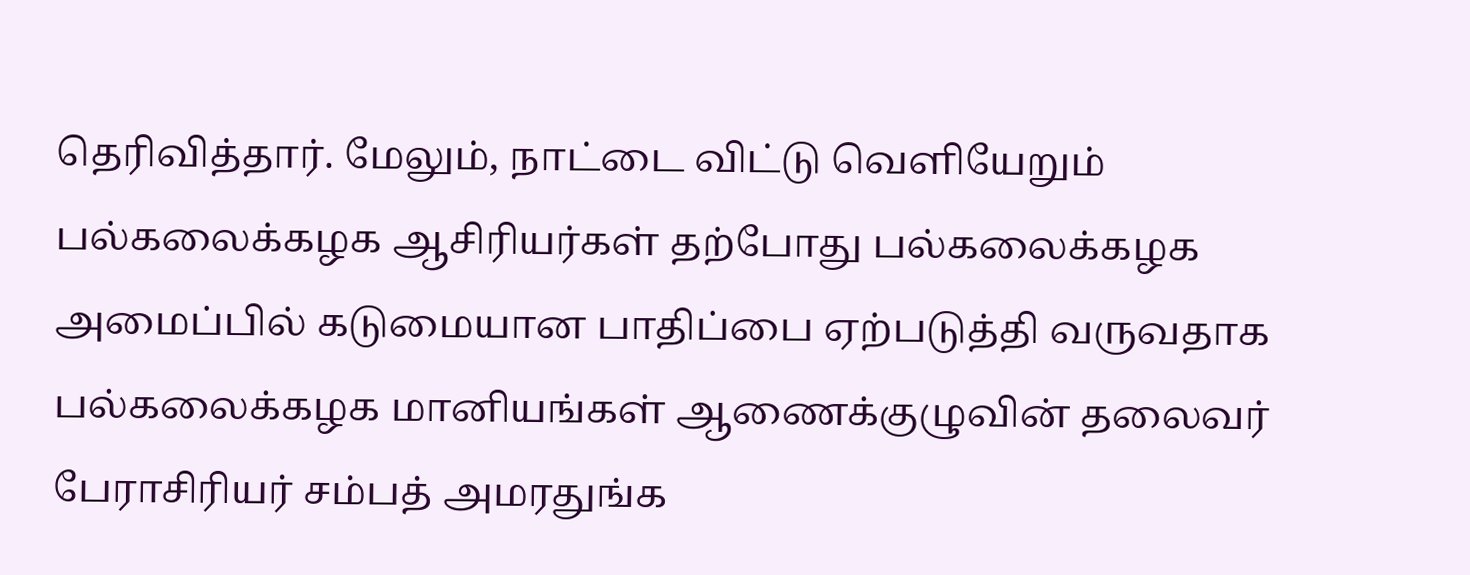தெரிவித்தார். மேலும், நாட்டை விட்டு வெளியேறும் பல்கலைக்கழக ஆசிரியர்கள் தற்போது பல்கலைக்கழக அமைப்பில் கடுமையான பாதிப்பை ஏற்படுத்தி வருவதாக பல்கலைக்கழக மானியங்கள் ஆணைக்குழுவின் தலைவர் பேராசிரியர் சம்பத் அமரதுங்க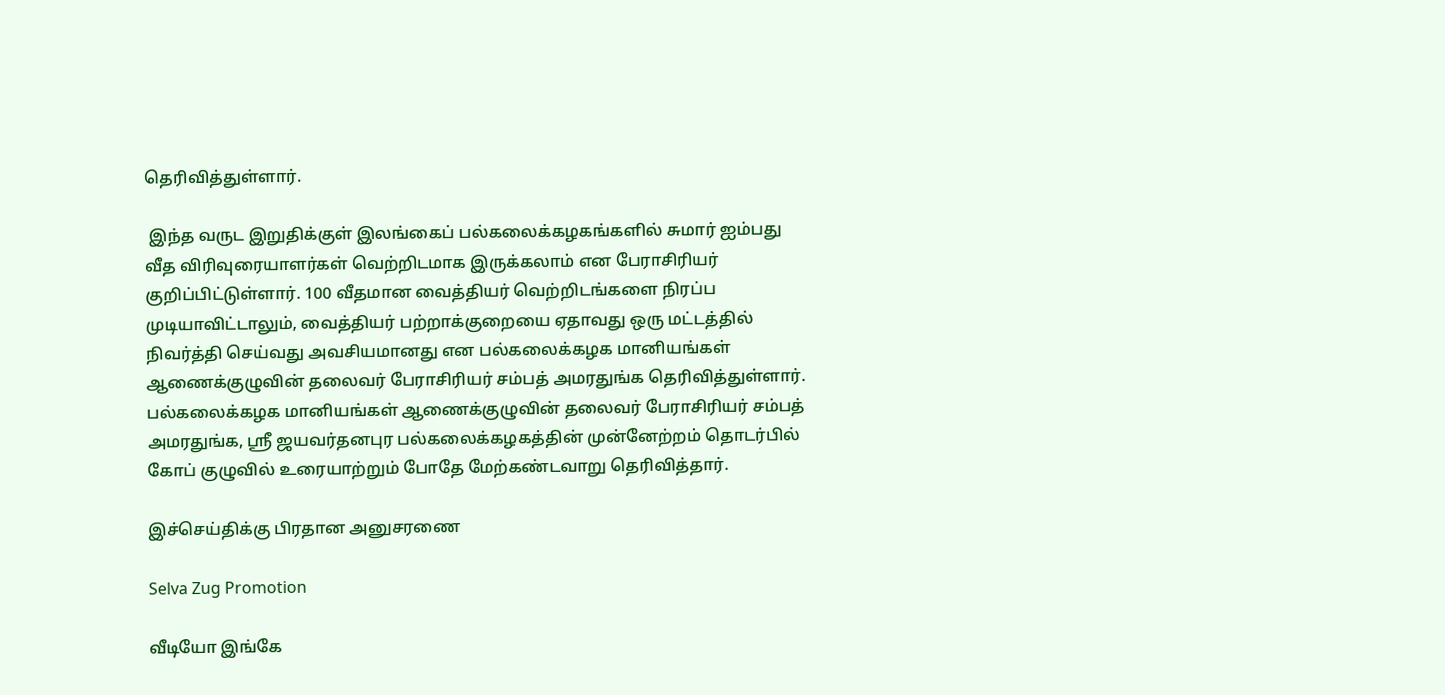தெரிவித்துள்ளார்.

 இந்த வருட இறுதிக்குள் இலங்கைப் பல்கலைக்கழகங்களில் சுமார் ஐம்பது வீத விரிவுரையாளர்கள் வெற்றிடமாக இருக்கலாம் என பேராசிரியர் குறிப்பிட்டுள்ளார். 100 வீதமான வைத்தியர் வெற்றிடங்களை நிரப்ப முடியாவிட்டாலும், வைத்தியர் பற்றாக்குறையை ஏதாவது ஒரு மட்டத்தில் நிவர்த்தி செய்வது அவசியமானது என பல்கலைக்கழக மானியங்கள் ஆணைக்குழுவின் தலைவர் பேராசிரியர் சம்பத் அமரதுங்க தெரிவித்துள்ளார். பல்கலைக்கழக மானியங்கள் ஆணைக்குழுவின் தலைவர் பேராசிரியர் சம்பத் அமரதுங்க, ஸ்ரீ ஜயவர்தனபுர பல்கலைக்கழகத்தின் முன்னேற்றம் தொடர்பில் கோப் குழுவில் உரையாற்றும் போதே மேற்கண்டவாறு தெரிவித்தார்.

இச்செய்திக்கு பிரதான அனுசரணை

Selva Zug Promotion

வீடியோ இங்கே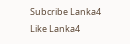Subcribe Lanka4
Like Lanka4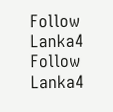Follow Lanka4
Follow Lanka4